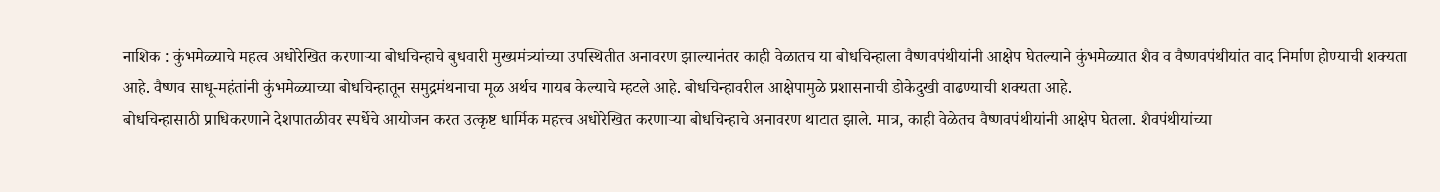नाशिक : कुंभमेळ्याचे महत्व अधोरेखित करणाऱ्या बोधचिन्हाचे बुधवारी मुख्यमंत्र्यांच्या उपस्थितीत अनावरण झाल्यानंतर काही वेळातच या बोधचिन्हाला वैष्णवपंथीयांनी आक्षेप घेतल्याने कुंभमेळ्यात शैव व वैष्णवपंथीयांत वाद निर्माण होण्याची शक्यता आहे. वैष्णव साधू-महंतांनी कुंभमेळ्याच्या बोधचिन्हातून समुद्रमंथनाचा मूळ अर्थच गायब केल्याचे म्हटले आहे. बोधचिन्हावरील आक्षेपामुळे प्रशासनाची डोकेदुखी वाढण्याची शक्यता आहे.
बोधचिन्हासाठी प्राधिकरणाने देशपातळीवर स्पर्धेचे आयोजन करत उत्कृष्ट धार्मिक महत्त्व अधोरेखित करणाऱ्या बोधचिन्हाचे अनावरण थाटात झाले. मात्र, काही वेळेतच वैष्णवपंथीयांनी आक्षेप घेतला. शैवपंथीयांच्या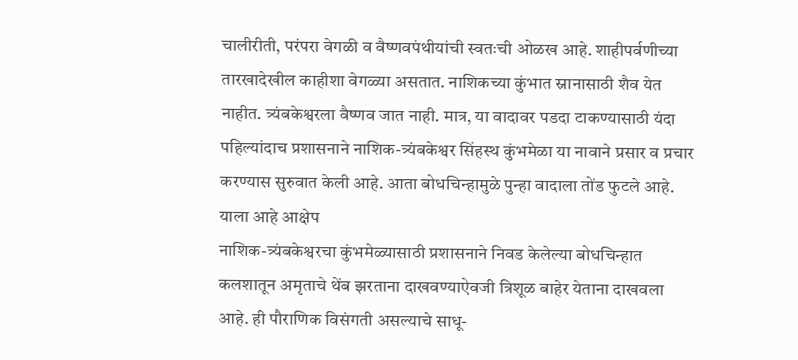चालीरीती, परंपरा वेगळी व वैष्णवपंथीयांची स्वतःची ओळख आहे. शाहीपर्वणीच्या तारखादेखील काहीशा वेगळ्या असतात. नाशिकच्या कुंभात स्नानासाठी शैव येत नाहीत. त्र्यंबकेश्वरला वैष्णव जात नाही. मात्र, या वादावर पडदा टाकण्यासाठी यंदा पहिल्यांदाच प्रशासनाने नाशिक-त्र्यंबकेश्वर सिंहस्थ कुंभमेळा या नावाने प्रसार व प्रचार करण्यास सुरुवात केली आहे. आता बोधचिन्हामुळे पुन्हा वादाला तोंड फुटले आहे.
याला आहे आक्षेप
नाशिक-त्र्यंबकेश्वरचा कुंभमेळ्यासाठी प्रशासनाने निवड केलेल्या बोधचिन्हात कलशातून अमृताचे थेंब झरताना दाखवण्याऐवजी त्रिशूळ बाहेर येताना दाखवला आहे. ही पौराणिक विसंगती असल्याचे साधू-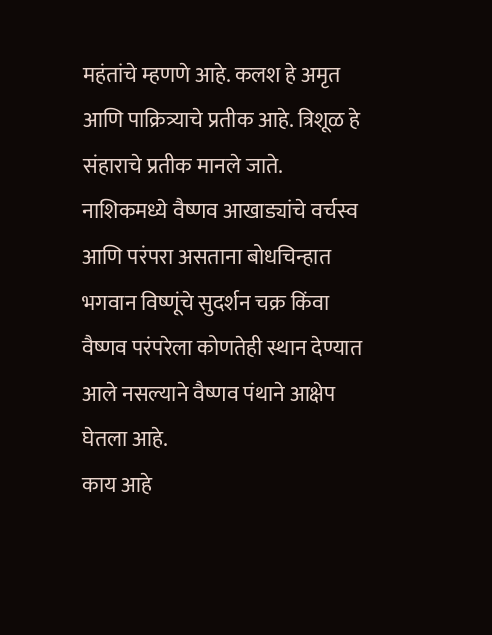महंतांचे म्हणणे आहे. कलश हे अमृत आणि पाक्रित्र्याचे प्रतीक आहे. त्रिशूळ हे संहाराचे प्रतीक मानले जाते. नाशिकमध्ये वैष्णव आखाड्यांचे वर्चस्व आणि परंपरा असताना बोधचिन्हात भगवान विष्णूंचे सुदर्शन चक्र किंवा वैष्णव परंपरेला कोणतेही स्थान देण्यात आले नसल्याने वैष्णव पंथाने आक्षेप घेतला आहे.
काय आहे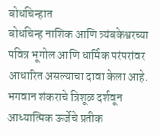बोधचिन्हात
बोधचिन्ह नाशिक आणि त्र्यंबकेश्वरच्या पवित्र भूगोल आणि धार्मिक परंपरांवर आधारित असल्याचा दावा केला आहे. भगवान शंकराचे त्रिशूळ दर्शवून आध्यात्मिक ऊर्जेचे प्रतीक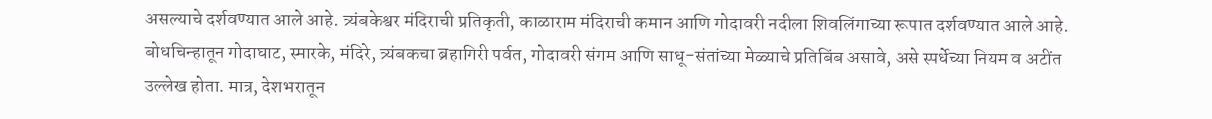असल्याचे दर्शवण्यात आले आहे. त्र्यंबकेश्वर मंदिराची प्रतिकृती, काळाराम मंदिराची कमान आणि गोदावरी नदीला शिवलिंगाच्या रूपात दर्शवण्यात आले आहे. बोधचिन्हातून गोदाघाट, स्मारके, मंदिरे, त्र्यंबकचा ब्रहागिरी पर्वत, गोदावरी संगम आणि साधू-संतांच्या मेळ्याचे प्रतिबिंब असावे, असे स्पर्धेच्या नियम व अटींत उल्लेख होता. मात्र, देशभरातून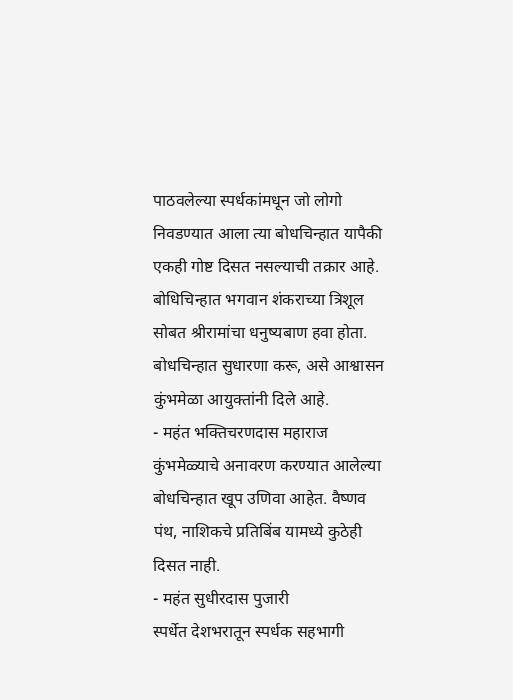पाठवलेल्या स्पर्धकांमधून जो लोगो निवडण्यात आला त्या बोधचिन्हात यापैकी एकही गोष्ट दिसत नसल्याची तक्रार आहे.
बोधिचिन्हात भगवान शंकराच्या त्रिशूल सोबत श्रीरामांचा धनुष्यबाण हवा होता. बोधचिन्हात सुधारणा करू, असे आश्वासन कुंभमेळा आयुक्तांनी दिले आहे.
- महंत भक्तिचरणदास महाराज
कुंभमेळ्याचे अनावरण करण्यात आलेल्या बोधचिन्हात खूप उणिवा आहेत. वैष्णव पंथ, नाशिकचे प्रतिबिंब यामध्ये कुठेही दिसत नाही.
- महंत सुधीरदास पुजारी
स्पर्धेत देशभरातून स्पर्धक सहभागी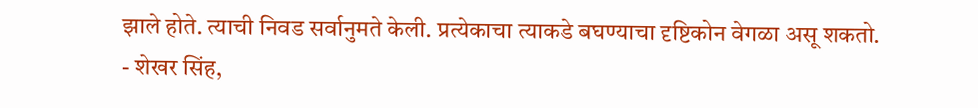झाले होते. त्याची निवड सर्वानुमते केली. प्रत्येकाचा त्याकडे बघण्याचा दृष्टिकोन वेगळा असू शकतो.
- शेखर सिंह,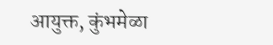आयुक्त, कुंभमेळा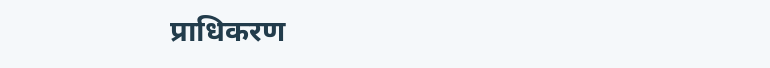प्राधिकरण